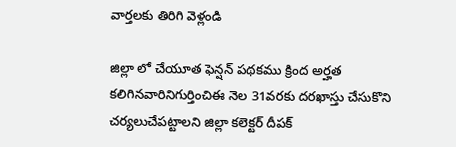వార్తలకు తిరిగి వెళ్లండి

జిల్లా లో చేయూత ఫెన్షన్ పథకము క్రింద అర్హత కలిగినవారినిగుర్తించిఈ నెల 31వరకు దరఖాస్తు చేసుకొని చర్యలుచేపట్టాలని జిల్లా కలెక్టర్ దీపక్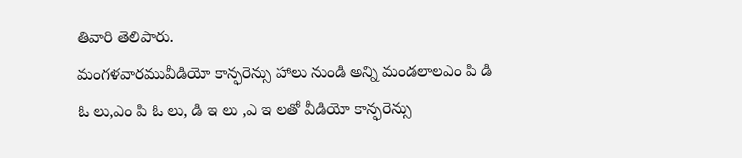తివారి తెలిపారు.
మంగళవారమువీడియో కాన్ఫరెన్సు హాలు నుండి అన్ని మండలాలఎం పి డి ఓ లు,ఎం పి ఓ లు, డి ఇ లు ,ఎ ఇ లతో వీడియో కాన్ఫరెన్సు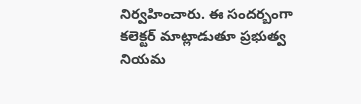నిర్వహించారు. ఈ సందర్బంగా కలెక్టర్ మాట్లాడుతూ ప్రభుత్వ నియమ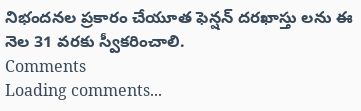నిభందనల ప్రకారం చేయూత ఫెన్షన్ దరఖాస్తు లను ఈ నెల 31 వరకు స్వీకరించాలి.
Comments
Loading comments...